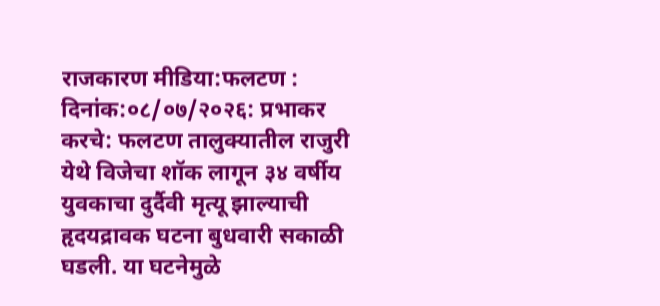राजकारण मीडिया:फलटण : दिनांक:०८/०७/२०२६: प्रभाकर करचे: फलटण तालुक्यातील राजुरी येथे विजेचा शॉक लागून ३४ वर्षीय युवकाचा दुर्दैवी मृत्यू झाल्याची हृदयद्रावक घटना बुधवारी सकाळी घडली. या घटनेमुळे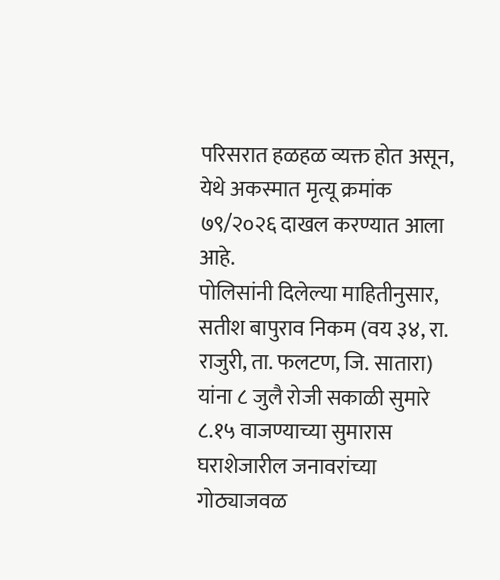परिसरात हळहळ व्यक्त होत असून, येथे अकस्मात मृत्यू क्रमांक ७९/२०२६ दाखल करण्यात आला आहे.
पोलिसांनी दिलेल्या माहितीनुसार, सतीश बापुराव निकम (वय ३४, रा. राजुरी, ता. फलटण, जि. सातारा) यांना ८ जुलै रोजी सकाळी सुमारे ८.१५ वाजण्याच्या सुमारास घराशेजारील जनावरांच्या गोठ्याजवळ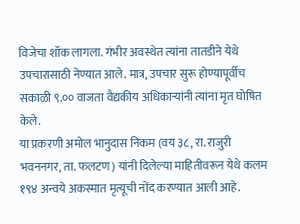विजेचा शॉक लागला. गंभीर अवस्थेत त्यांना तातडीने येथे उपचारासाठी नेण्यात आले. मात्र, उपचार सुरू होण्यापूर्वीच सकाळी ९.०० वाजता वैद्यकीय अधिकाऱ्यांनी त्यांना मृत घोषित केले.
या प्रकरणी अमोल भानुदास निकम (वय ३८, रा. राजुरी भवननगर, ता. फलटण) यांनी दिलेल्या माहितीवरून येथे कलम १९४ अन्वये अकस्मात मृत्यूची नोंद करण्यात आली आहे.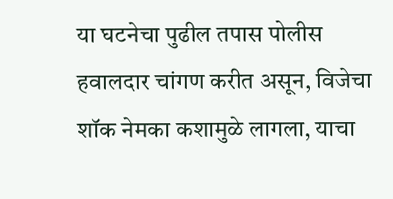या घटनेचा पुढील तपास पोलीस हवालदार चांगण करीत असून, विजेचा शॉक नेमका कशामुळे लागला, याचा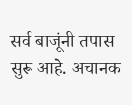सर्व बाजूंनी तपास सुरू आहे. अचानक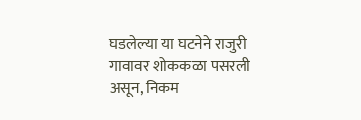घडलेल्या या घटनेने राजुरी गावावर शोककळा पसरली असून, निकम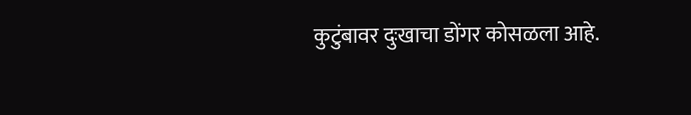कुटुंबावर दुःखाचा डोंगर कोसळला आहे.